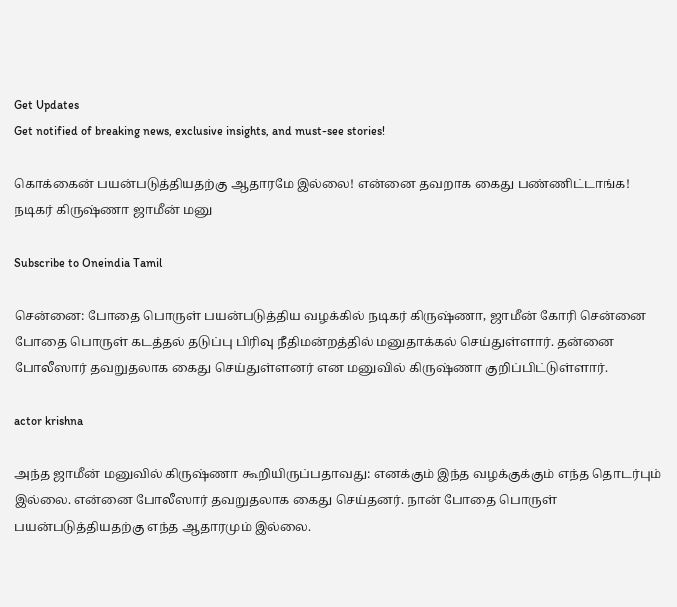Get Updates
Get notified of breaking news, exclusive insights, and must-see stories!

கொக்கைன் பயன்படுத்தியதற்கு ஆதாரமே இல்லை! என்னை தவறாக கைது பண்ணிட்டாங்க! நடிகர் கிருஷ்ணா ஜாமீன் மனு

Subscribe to Oneindia Tamil

சென்னை: போதை பொருள் பயன்படுத்திய வழக்கில் நடிகர் கிருஷ்ணா, ஜாமீன் கோரி சென்னை போதை பொருள் கடத்தல் தடுப்பு பிரிவு நீதிமன்றத்தில் மனுதாக்கல் செய்துள்ளார். தன்னை போலீஸார் தவறுதலாக கைது செய்துள்ளனர் என மனுவில் கிருஷ்ணா குறிப்பிட்டுள்ளார்.

actor krishna

அந்த ஜாமீன் மனுவில் கிருஷ்ணா கூறியிருப்பதாவது: எனக்கும் இந்த வழக்குக்கும் எந்த தொடர்பும் இல்லை. என்னை போலீஸார் தவறுதலாக கைது செய்தனர். நான் போதை பொருள் பயன்படுத்தியதற்கு எந்த ஆதாரமும் இல்லை.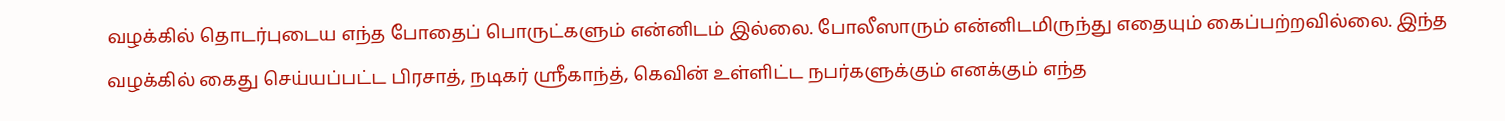வழக்கில் தொடர்புடைய எந்த போதைப் பொருட்களும் என்னிடம் இல்லை. போலீஸாரும் என்னிடமிருந்து எதையும் கைப்பற்றவில்லை. இந்த வழக்கில் கைது செய்யப்பட்ட பிரசாத், நடிகர் ஸ்ரீகாந்த், கெவின் உள்ளிட்ட நபர்களுக்கும் எனக்கும் எந்த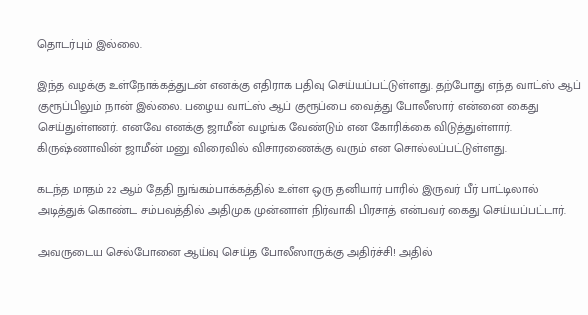தொடர்பும் இல்லை.

இந்த வழக்கு உள்நோக்கத்துடன் எனக்கு எதிராக பதிவு செய்யப்பட்டுள்ளது. தற்போது எந்த வாட்ஸ் ஆப் குரூப்பிலும் நான் இல்லை. பழைய வாட்ஸ் ஆப் குரூப்பை வைத்து போலீஸார் என்னை கைது செய்துள்ளனர். எனவே எனக்கு ஜாமீன் வழங்க வேண்டும் என கோரிக்கை விடுத்துள்ளார். கிருஷ்ணாவின் ஜாமீன் மனு விரைவில் விசாரணைக்கு வரும் என சொல்லப்பட்டுள்ளது.

கடந்த மாதம் 22 ஆம் தேதி நுங்கம்பாக்கத்தில் உள்ள ஒரு தனியார் பாரில் இருவர் பீர் பாட்டிலால் அடித்துக் கொண்ட சம்பவத்தில் அதிமுக முன்னாள் நிர்வாகி பிரசாத் என்பவர் கைது செய்யப்பட்டார்.

அவருடைய செல்போனை ஆய்வு செய்த போலீஸாருக்கு அதிர்ச்சி! அதில்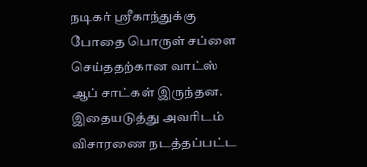நடிகர் ஸ்ரீகாந்துக்கு போதை பொருள் சப்ளை செய்ததற்கான வாட்ஸ் ஆப் சாட்கள் இருந்தன. இதையடுத்து அவரிடம் விசாரணை நடத்தப்பட்ட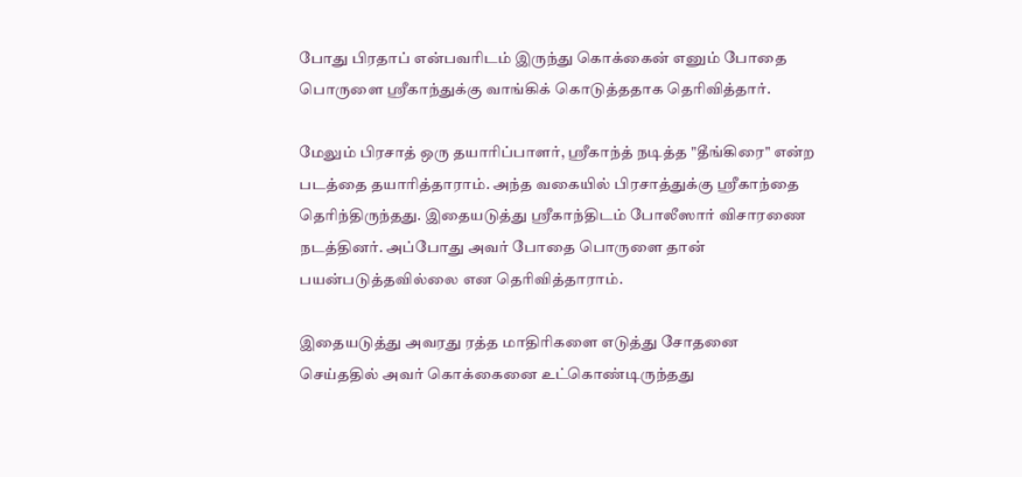போது பிரதாப் என்பவரிடம் இருந்து கொக்கைன் எனும் போதை பொருளை ஸ்ரீகாந்துக்கு வாங்கிக் கொடுத்ததாக தெரிவித்தார்.

மேலும் பிரசாத் ஒரு தயாரிப்பாளர், ஸ்ரீகாந்த் நடித்த "தீங்கிரை" என்ற படத்தை தயாரித்தாராம். அந்த வகையில் பிரசாத்துக்கு ஸ்ரீகாந்தை தெரிந்திருந்தது. இதையடுத்து ஸ்ரீகாந்திடம் போலீஸார் விசாரணை நடத்தினர். அப்போது அவர் போதை பொருளை தான் பயன்படுத்தவில்லை என தெரிவித்தாராம்.

இதையடுத்து அவரது ரத்த மாதிரிகளை எடுத்து சோதனை செய்ததில் அவர் கொக்கைனை உட்கொண்டிருந்தது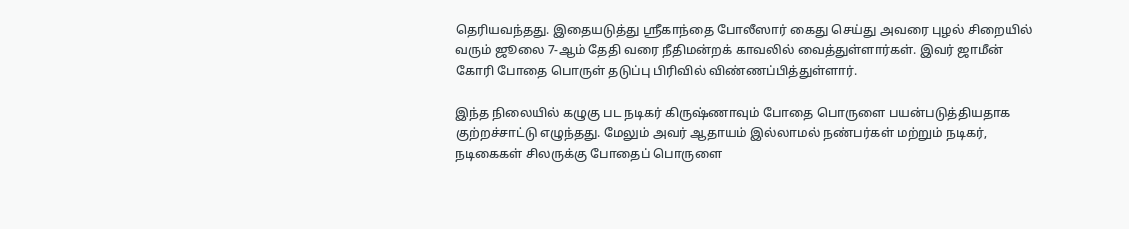தெரியவந்தது. இதையடுத்து ஸ்ரீகாந்தை போலீஸார் கைது செய்து அவரை புழல் சிறையில் வரும் ஜூலை 7-ஆம் தேதி வரை நீதிமன்றக் காவலில் வைத்துள்ளார்கள். இவர் ஜாமீன் கோரி போதை பொருள் தடுப்பு பிரிவில் விண்ணப்பித்துள்ளார்.

இந்த நிலையில் கழுகு பட நடிகர் கிருஷ்ணாவும் போதை பொருளை பயன்படுத்தியதாக குற்றச்சாட்டு எழுந்தது. மேலும் அவர் ஆதாயம் இல்லாமல் நண்பர்கள் மற்றும் நடிகர், நடிகைகள் சிலருக்கு போதைப் பொருளை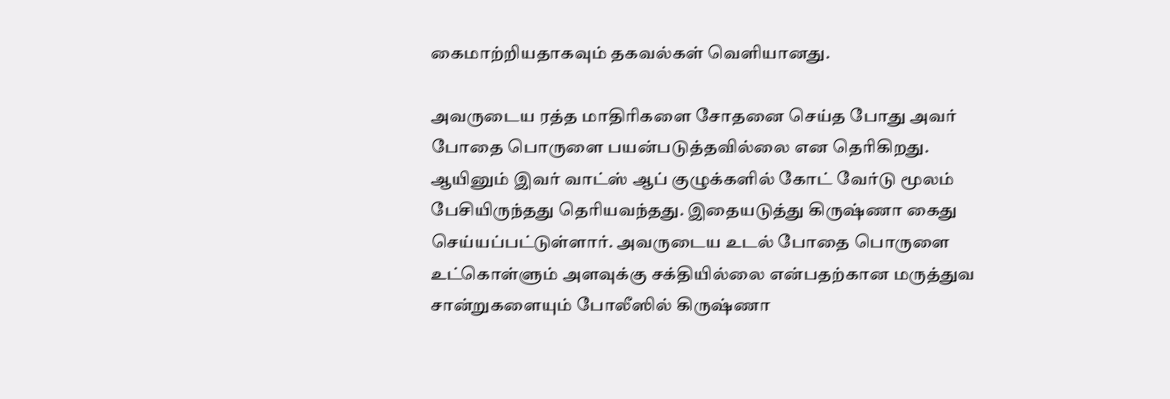கைமாற்றியதாகவும் தகவல்கள் வெளியானது.

அவருடைய ரத்த மாதிரிகளை சோதனை செய்த போது அவர் போதை பொருளை பயன்படுத்தவில்லை என தெரிகிறது. ஆயினும் இவர் வாட்ஸ் ஆப் குழுக்களில் கோட் வேர்டு மூலம் பேசியிருந்தது தெரியவந்தது. இதையடுத்து கிருஷ்ணா கைது செய்யப்பட்டுள்ளார். அவருடைய உடல் போதை பொருளை உட்கொள்ளும் அளவுக்கு சக்தியில்லை என்பதற்கான மருத்துவ சான்றுகளையும் போலீஸில் கிருஷ்ணா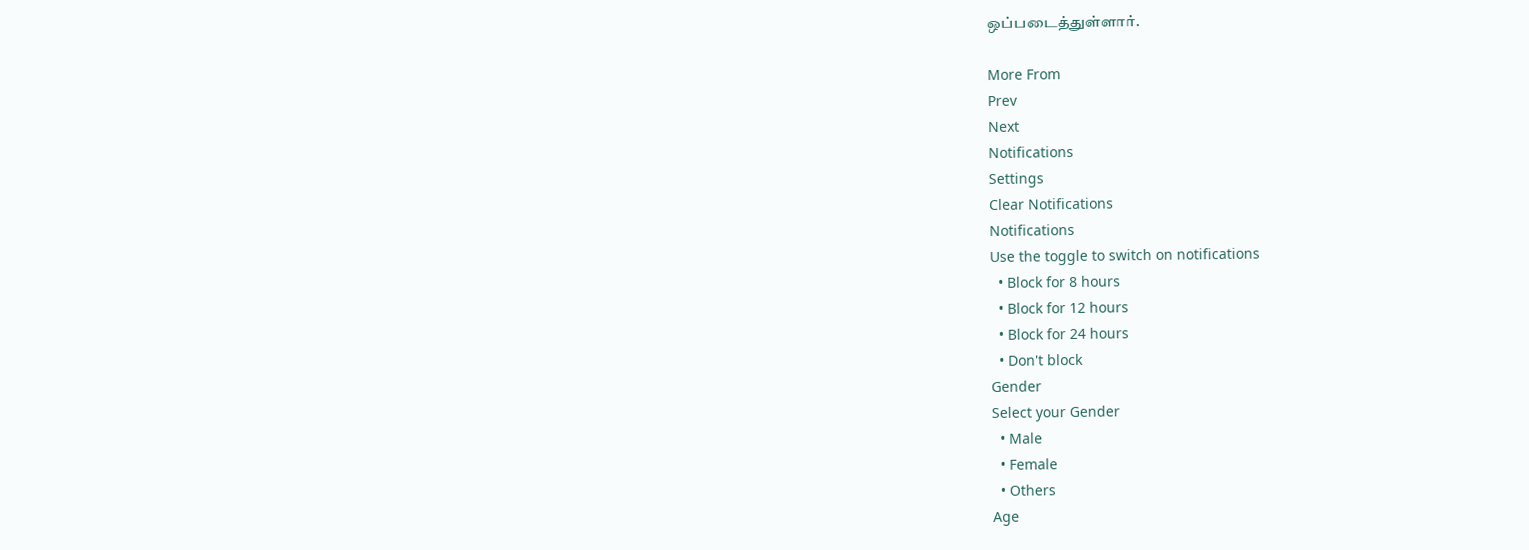ஒப்படைத்துள்ளார்.

More From
Prev
Next
Notifications
Settings
Clear Notifications
Notifications
Use the toggle to switch on notifications
  • Block for 8 hours
  • Block for 12 hours
  • Block for 24 hours
  • Don't block
Gender
Select your Gender
  • Male
  • Female
  • Others
Age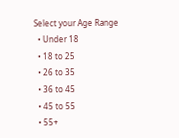Select your Age Range
  • Under 18
  • 18 to 25
  • 26 to 35
  • 36 to 45
  • 45 to 55
  • 55+